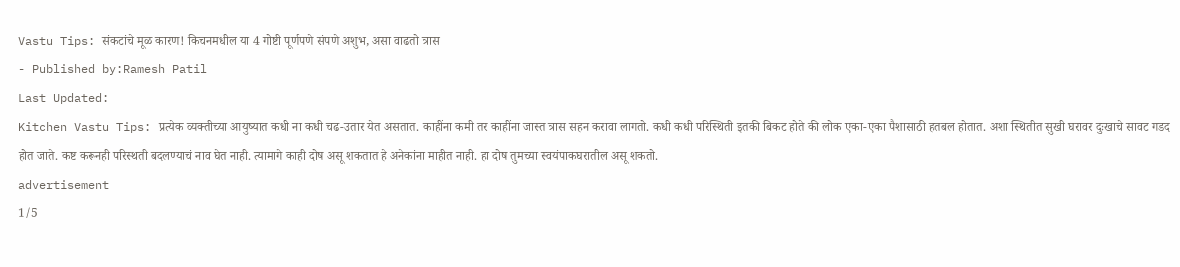Vastu Tips: संकटांचे मूळ कारण! किचनमधील या 4 गोष्टी पूर्णपणे संपणे अशुभ, असा वाढतो त्रास
- Published by:Ramesh Patil
Last Updated:
Kitchen Vastu Tips: प्रत्येक व्यक्तीच्या आयुष्यात कधी ना कधी चढ-उतार येत असतात. काहींना कमी तर काहींना जास्त त्रास सहन करावा लागतो. कधी कधी परिस्थिती इतकी बिकट होते की लोक एका-एका पैशासाठी हतबल होतात. अशा स्थितीत सुखी घरावर दुःखाचे सावट गडद होत जाते. कष्ट करूनही परिस्थती बदलण्याचं नाव घेत नाही. त्यामागे काही दोष असू शकतात हे अनेकांना माहीत नाही. हा दोष तुमच्या स्वयंपाकघरातील असू शकतो.
advertisement
1/5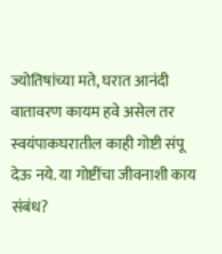ज्योतिषांच्या मते, घरात आनंदी वातावरण कायम हवे असेल तर स्वयंपाकघरातील काही गोष्टी संपू देऊ नये. या गोष्टींचा जीवनाशी काय संबंध?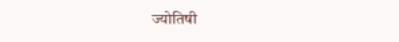ज्योतिषी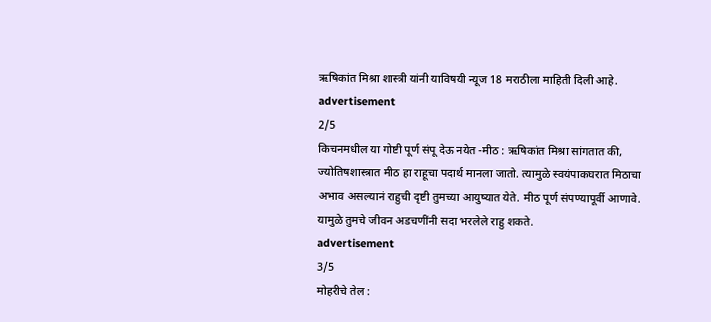ऋषिकांत मिश्रा शास्त्री यांनी याविषयी न्यूज 18 मराठीला माहिती दिली आहे.
advertisement
2/5
किचनमधील या गोष्टी पूर्ण संपू देऊ नयेत -मीठ : ऋषिकांत मिश्रा सांगतात की, ज्योतिषशास्त्रात मीठ हा राहूचा पदार्थ मानला जातो. त्यामुळे स्वयंपाकघरात मिठाचा अभाव असल्यानं राहुची दृष्टी तुमच्या आयुष्यात येते. मीठ पूर्ण संपण्यापूर्वी आणावे. यामुळे तुमचे जीवन अडचणींनी सदा भरलेले राहु शकते.
advertisement
3/5
मोहरीचे तेल :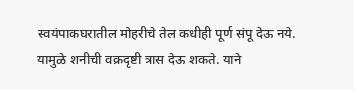स्वयंपाकघरातील मोहरीचे तेल कधीही पूर्ण संपू देऊ नये. यामुळे शनीची वक्रदृष्टी त्रास देऊ शकते. याने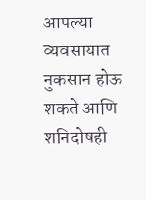आपल्या व्यवसायात नुकसान होऊ शकते आणि शनिदोषही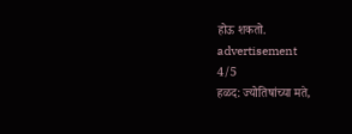होऊ शकतो.
advertisement
4/5
हळद: ज्योतिषांच्या मते,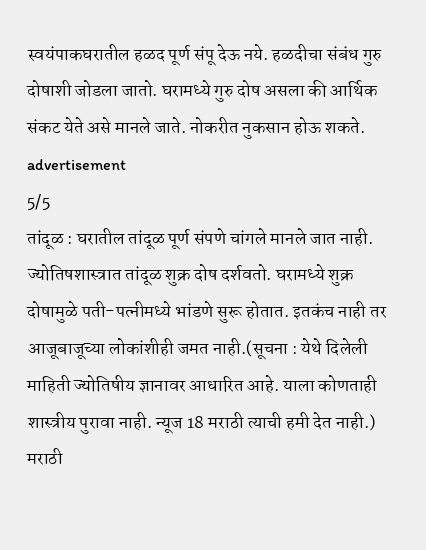स्वयंपाकघरातील हळद पूर्ण संपू देऊ नये. हळदीचा संबंध गुरु दोषाशी जोडला जातो. घरामध्ये गुरु दोष असला की आर्थिक संकट येते असे मानले जाते. नोकरीत नुकसान होऊ शकते.
advertisement
5/5
तांदूळ : घरातील तांदूळ पूर्ण संपणे चांगले मानले जात नाही. ज्योतिषशास्त्रात तांदूळ शुक्र दोष दर्शवतो. घरामध्ये शुक्र दोषामुळे पती-पत्नीमध्ये भांडणे सुरू होतात. इतकंच नाही तर आजूबाजूच्या लोकांशीही जमत नाही.(सूचना : येथे दिलेली माहिती ज्योतिषीय ज्ञानावर आधारित आहे. याला कोणताही शास्त्रीय पुरावा नाही. न्यूज 18 मराठी त्याची हमी देत नाही.)
मराठी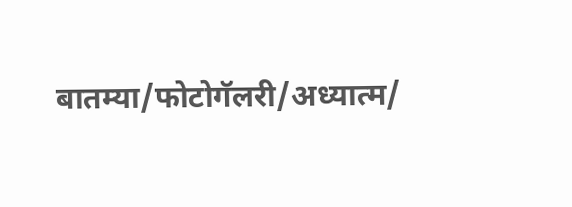बातम्या/फोटोगॅलरी/अध्यात्म/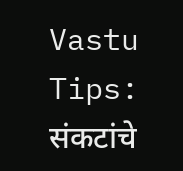Vastu Tips: संकटांचे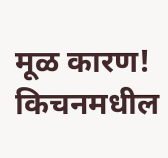मूळ कारण! किचनमधील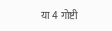या 4 गोष्टी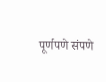पूर्णपणे संपणे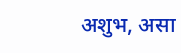अशुभ, असा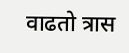वाढतो त्रास